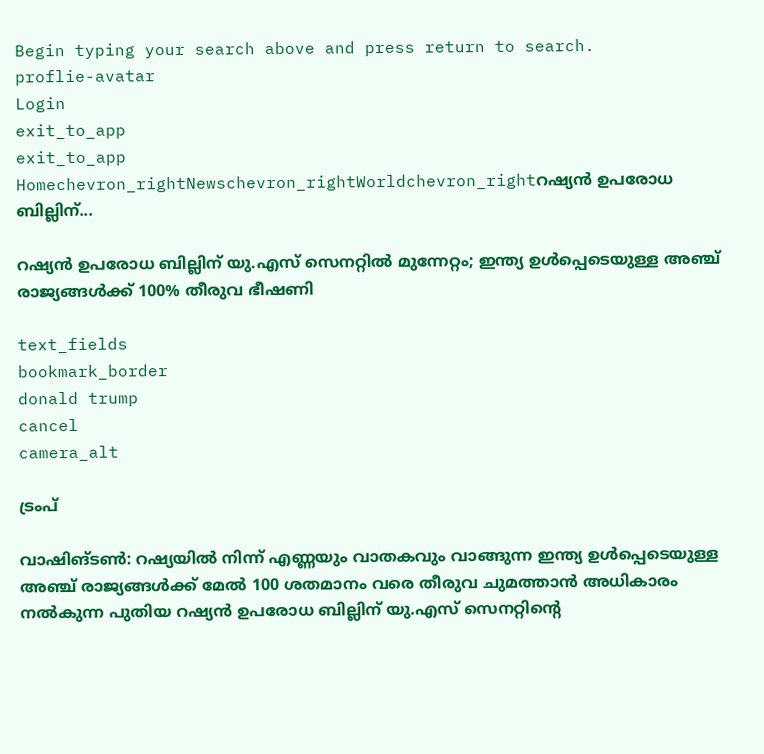Begin typing your search above and press return to search.
proflie-avatar
Login
exit_to_app
exit_to_app
Homechevron_rightNewschevron_rightWorldchevron_rightറഷ്യൻ ഉപരോധ ബില്ലിന്...

റഷ്യൻ ഉപരോധ ബില്ലിന് യു.എസ് സെനറ്റിൽ മുന്നേറ്റം; ഇന്ത്യ ഉൾപ്പെടെയുള്ള അഞ്ച് രാജ്യങ്ങൾക്ക് 100% തീരുവ ഭീഷണി

text_fields
bookmark_border
donald trump
cancel
camera_alt

ട്രംപ്

വാഷിങ്ടൺ: റഷ്യയിൽ നിന്ന് എണ്ണയും വാതകവും വാങ്ങുന്ന ഇന്ത്യ ഉൾപ്പെടെയുള്ള അഞ്ച് രാജ്യങ്ങൾക്ക് മേൽ 100 ശതമാനം വരെ തീരുവ ചുമത്താൻ അധികാരം നൽകുന്ന പുതിയ റഷ്യൻ ഉപരോധ ബില്ലിന് യു.എസ് സെനറ്റിന്റെ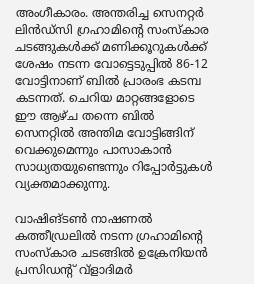അംഗീകാരം. അന്തരിച്ച സെനറ്റർ ലിൻഡ്‌സി ഗ്രഹാമിന്റെ സംസ്കാര ചടങ്ങുകൾക്ക് മണിക്കൂറുകൾക്ക് ശേഷം നടന്ന വോട്ടെടുപ്പിൽ 86-12 വോട്ടിനാണ് ബിൽ പ്രാരംഭ കടമ്പ കടന്നത്. ചെറിയ മാറ്റങ്ങളോടെ ഈ ആഴ്ച തന്നെ ബിൽ സെനറ്റിൽ അന്തിമ വോട്ടിങ്ങിന് വെക്കുമെന്നും പാസാകാൻ സാധ്യതയുണ്ടെന്നും റിപ്പോർട്ടുകൾ വ്യക്തമാക്കുന്നു.

വാഷിങ്ടൺ നാഷണൽ കത്തീഡ്രലിൽ നടന്ന ഗ്രഹാമിന്റെ സംസ്കാര ചടങ്ങിൽ ഉക്രേനിയൻ പ്രസിഡന്റ് വ്ളാദിമർ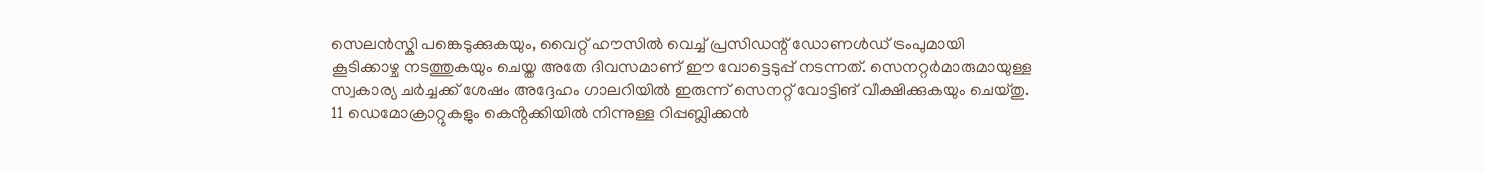സെലൻസ്കി പങ്കെടുക്കുകയും, വൈറ്റ് ഹൗസിൽ വെച്ച് പ്രസിഡന്റ് ഡോണൾഡ് ട്രംപുമായി കൂടിക്കാഴ്ച നടത്തുകയും ചെയ്ത അതേ ദിവസമാണ് ഈ വോട്ടെടുപ്പ് നടന്നത്. സെനറ്റർമാരുമായുള്ള സ്വകാര്യ ചർച്ചക്ക് ശേഷം അദ്ദേഹം ഗാലറിയിൽ ഇരുന്ന് സെനറ്റ് വോട്ടിങ് വീക്ഷിക്കുകയും ചെയ്തു. 11 ഡെമോക്രാറ്റുകളും കെൻ്റക്കിയിൽ നിന്നുള്ള റിപ്പബ്ലിക്കൻ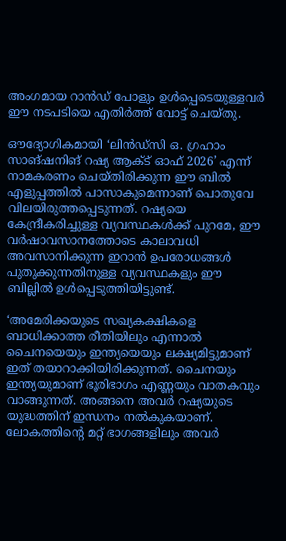അംഗമായ റാൻഡ് പോളും ഉൾപ്പെടെയുള്ളവർ ഈ നടപടിയെ എതിർത്ത് വോട്ട് ചെയ്തു.

ഔദ്യോഗികമായി ‘ലിൻഡ്‌സി ഒ. ഗ്രഹാം സാങ്ഷനിങ് റഷ്യ ആക്ട് ഓഫ് 2026’ എന്ന് നാമകരണം ചെയ്തിരിക്കുന്ന ഈ ബിൽ എളുപ്പത്തിൽ പാസാകുമെന്നാണ് പൊതുവേ വിലയിരുത്തപ്പെടുന്നത്. റഷ്യയെ കേന്ദ്രീകരിച്ചുള്ള വ്യവസ്ഥകൾക്ക് പുറമേ, ഈ വർഷാവസാനത്തോടെ കാലാവധി അവസാനിക്കുന്ന ഇറാൻ ഉപരോധങ്ങൾ പുതുക്കുന്നതിനുള്ള വ്യവസ്ഥകളും ഈ ബില്ലിൽ ഉൾപ്പെടുത്തിയിട്ടുണ്ട്.

‘അമേരിക്കയുടെ സഖ്യകക്ഷികളെ ബാധിക്കാത്ത രീതിയിലും എന്നാൽ ചൈനയെയും ഇന്ത്യയെയും ലക്ഷ്യമിട്ടുമാണ് ഇത് തയാറാക്കിയിരിക്കുന്നത്. ചൈനയും ഇന്ത്യയുമാണ് ഭൂരിഭാഗം എണ്ണയും വാതകവും വാങ്ങുന്നത്. അങ്ങനെ അവർ റഷ്യയുടെ യുദ്ധത്തിന് ഇന്ധനം നൽകുകയാണ്. ലോകത്തിന്റെ മറ്റ് ഭാഗങ്ങളിലും അവർ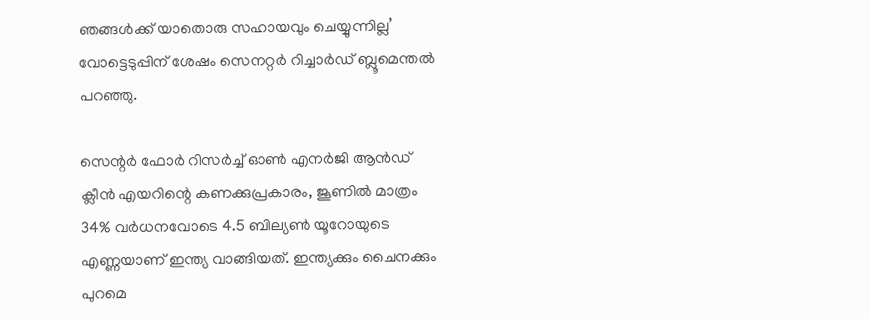ഞങ്ങൾക്ക് യാതൊരു സഹായവും ചെയ്യുന്നില്ല’ വോട്ടെടുപ്പിന് ശേഷം സെനറ്റർ റിച്ചാർഡ് ബ്ലൂമെന്തൽ പറഞ്ഞു.

സെന്റർ ഫോർ റിസർച്ച് ഓൺ എനർജി ആൻഡ് ക്ലീൻ എയറിന്റെ കണക്കുപ്രകാരം, ജൂണിൽ മാത്രം 34% വർധനവോടെ 4.5 ബില്യൺ യൂറോയുടെ എണ്ണയാണ് ഇന്ത്യ വാങ്ങിയത്. ഇന്ത്യക്കും ചൈനക്കും പുറമെ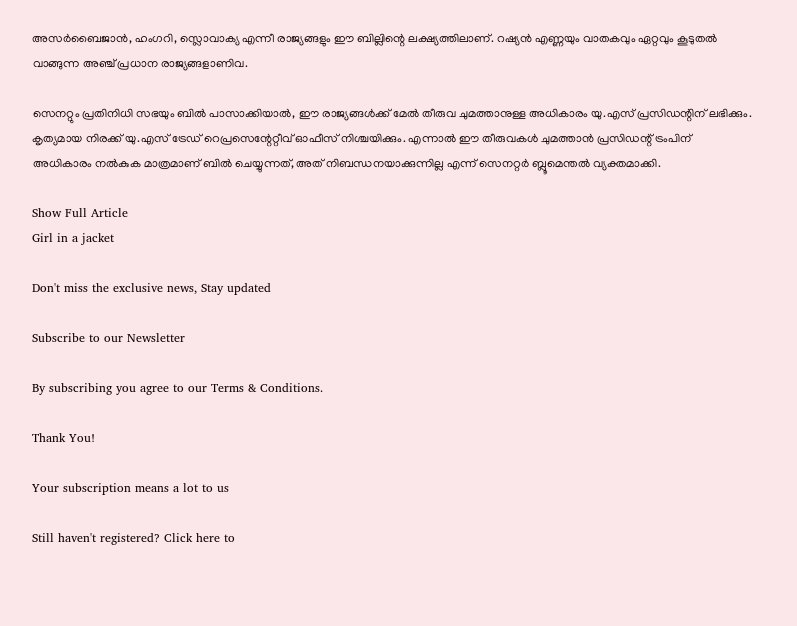അസർബൈജാൻ, ഹംഗറി, സ്ലൊവാക്യ എന്നീ രാജ്യങ്ങളും ഈ ബില്ലിന്റെ ലക്ഷ്യത്തിലാണ്. റഷ്യൻ എണ്ണയും വാതകവും ഏറ്റവും കൂടുതൽ വാങ്ങുന്ന അഞ്ച് പ്രധാന രാജ്യങ്ങളാണിവ.

സെനറ്റും പ്രതിനിധി സഭയും ബിൽ പാസാക്കിയാൽ, ഈ രാജ്യങ്ങൾക്ക് മേൽ തീരുവ ചുമത്താനുള്ള അധികാരം യു.എസ് പ്രസിഡന്റിന് ലഭിക്കും. കൃത്യമായ നിരക്ക് യു.എസ് ട്രേഡ് റെപ്രസെന്റേറ്റീവ് ഓഫീസ് നിശ്ചയിക്കും. എന്നാൽ ഈ തീരുവകൾ ചുമത്താൻ പ്രസിഡന്റ് ട്രംപിന് അധികാരം നൽകുക മാത്രമാണ് ബിൽ ചെയ്യുന്നത്, അത് നിബന്ധനയാക്കുന്നില്ല എന്ന് സെനറ്റർ ബ്ലൂമെന്തൽ വ്യക്തമാക്കി.

Show Full Article
Girl in a jacket

Don't miss the exclusive news, Stay updated

Subscribe to our Newsletter

By subscribing you agree to our Terms & Conditions.

Thank You!

Your subscription means a lot to us

Still haven't registered? Click here to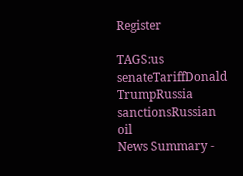Register

TAGS:us senateTariffDonald TrumpRussia sanctionsRussian oil
News Summary -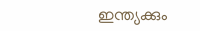ഇന്ത്യക്കും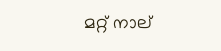മറ്റ് നാല്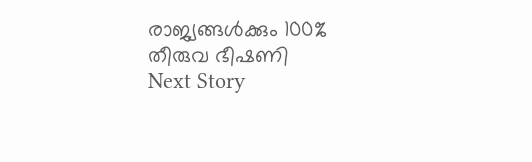രാജ്യങ്ങൾക്കും 100% തീരുവ ഭീഷണി
Next Story